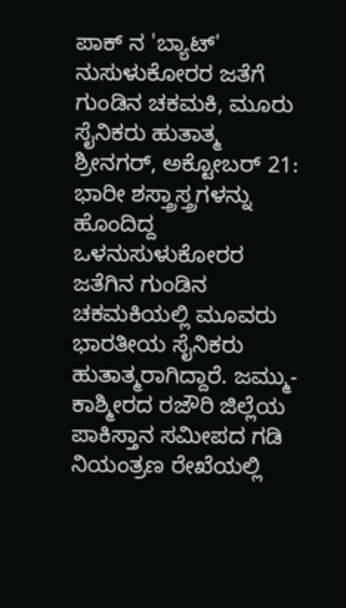ಪಾಕ್ ನ 'ಬ್ಯಾಟ್' ನುಸುಳುಕೋರರ ಜತೆಗೆ ಗುಂಡಿನ ಚಕಮಕಿ, ಮೂರು ಸೈನಿಕರು ಹುತಾತ್ಮ
ಶ್ರೀನಗರ್, ಅಕ್ಟೋಬರ್ 21: ಭಾರೀ ಶಸ್ತ್ರಾಸ್ತ್ರಗಳನ್ನು ಹೊಂದಿದ್ದ ಒಳನುಸುಳುಕೋರರ ಜತೆಗಿನ ಗುಂಡಿನ ಚಕಮಕಿಯಲ್ಲಿ ಮೂವರು ಭಾರತೀಯ ಸೈನಿಕರು ಹುತಾತ್ಮರಾಗಿದ್ದಾರೆ. ಜಮ್ಮು-ಕಾಶ್ಮೀರದ ರಜೌರಿ ಜಿಲ್ಲೆಯ ಪಾಕಿಸ್ತಾನ ಸಮೀಪದ ಗಡಿ ನಿಯಂತ್ರಣ ರೇಖೆಯಲ್ಲಿ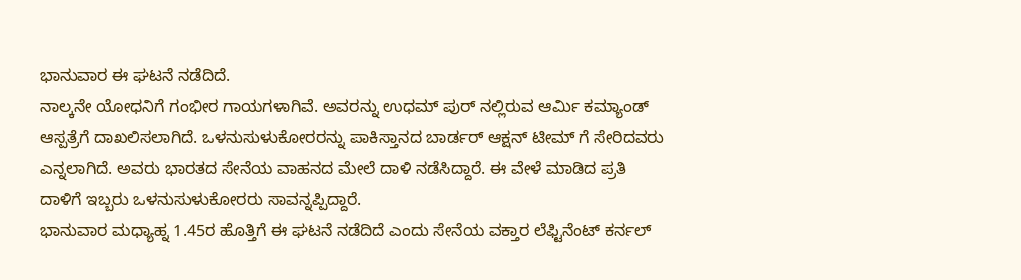ಭಾನುವಾರ ಈ ಘಟನೆ ನಡೆದಿದೆ.
ನಾಲ್ಕನೇ ಯೋಧನಿಗೆ ಗಂಭೀರ ಗಾಯಗಳಾಗಿವೆ. ಅವರನ್ನು ಉಧಮ್ ಪುರ್ ನಲ್ಲಿರುವ ಆರ್ಮಿ ಕಮ್ಯಾಂಡ್ ಆಸ್ಪತ್ರೆಗೆ ದಾಖಲಿಸಲಾಗಿದೆ. ಒಳನುಸುಳುಕೋರರನ್ನು ಪಾಕಿಸ್ತಾನದ ಬಾರ್ಡರ್ ಆಕ್ಷನ್ ಟೀಮ್ ಗೆ ಸೇರಿದವರು ಎನ್ನಲಾಗಿದೆ. ಅವರು ಭಾರತದ ಸೇನೆಯ ವಾಹನದ ಮೇಲೆ ದಾಳಿ ನಡೆಸಿದ್ದಾರೆ. ಈ ವೇಳೆ ಮಾಡಿದ ಪ್ರತಿ ದಾಳಿಗೆ ಇಬ್ಬರು ಒಳನುಸುಳುಕೋರರು ಸಾವನ್ನಪ್ಪಿದ್ದಾರೆ.
ಭಾನುವಾರ ಮಧ್ಯಾಹ್ನ 1.45ರ ಹೊತ್ತಿಗೆ ಈ ಘಟನೆ ನಡೆದಿದೆ ಎಂದು ಸೇನೆಯ ವಕ್ತಾರ ಲೆಫ್ಟಿನೆಂಟ್ ಕರ್ನಲ್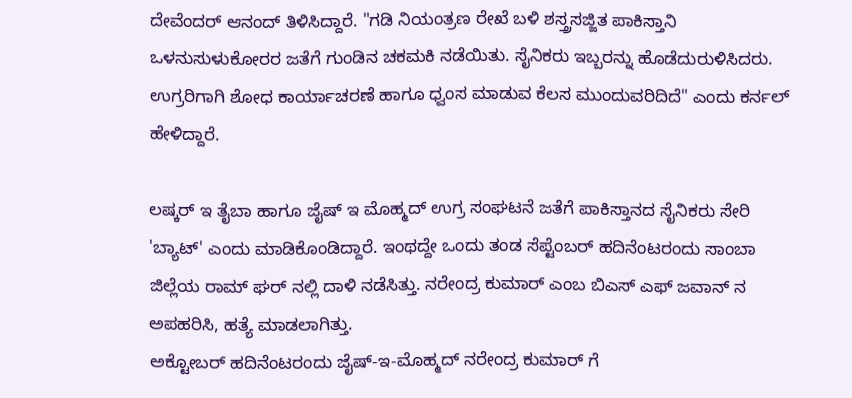ದೇವೆಂದರ್ ಆನಂದ್ ತಿಳಿಸಿದ್ದಾರೆ. "ಗಡಿ ನಿಯಂತ್ರಣ ರೇಖೆ ಬಳಿ ಶಸ್ತ್ರಸಜ್ಜಿತ ಪಾಕಿಸ್ತಾನಿ ಒಳನುಸುಳುಕೋರರ ಜತೆಗೆ ಗುಂಡಿನ ಚಕಮಕಿ ನಡೆಯಿತು. ಸೈನಿಕರು ಇಬ್ಬರನ್ನು ಹೊಡೆದುರುಳಿಸಿದರು. ಉಗ್ರರಿಗಾಗಿ ಶೋಧ ಕಾರ್ಯಾಚರಣೆ ಹಾಗೂ ಧ್ವಂಸ ಮಾಡುವ ಕೆಲಸ ಮುಂದುವರಿದಿದೆ" ಎಂದು ಕರ್ನಲ್ ಹೇಳಿದ್ದಾರೆ.

ಲಷ್ಕರ್ ಇ ತೈಬಾ ಹಾಗೂ ಜೈಷ್ ಇ ಮೊಹ್ಮದ್ ಉಗ್ರ ಸಂಘಟನೆ ಜತೆಗೆ ಪಾಕಿಸ್ತಾನದ ಸೈನಿಕರು ಸೇರಿ 'ಬ್ಯಾಟ್' ಎಂದು ಮಾಡಿಕೊಂಡಿದ್ದಾರೆ. ಇಂಥದ್ದೇ ಒಂದು ತಂಡ ಸೆಪ್ಟೆಂಬರ್ ಹದಿನೆಂಟರಂದು ಸಾಂಬಾ ಜಿಲ್ಲೆಯ ರಾಮ್ ಘರ್ ನಲ್ಲಿ ದಾಳಿ ನಡೆಸಿತ್ತು. ನರೇಂದ್ರ ಕುಮಾರ್ ಎಂಬ ಬಿಎಸ್ ಎಫ್ ಜವಾನ್ ನ ಅಪಹರಿಸಿ, ಹತ್ಯೆ ಮಾಡಲಾಗಿತ್ತು.
ಅಕ್ಟೋಬರ್ ಹದಿನೆಂಟರಂದು ಜೈಷ್-ಇ-ಮೊಹ್ಮದ್ ನರೇಂದ್ರ ಕುಮಾರ್ ಗೆ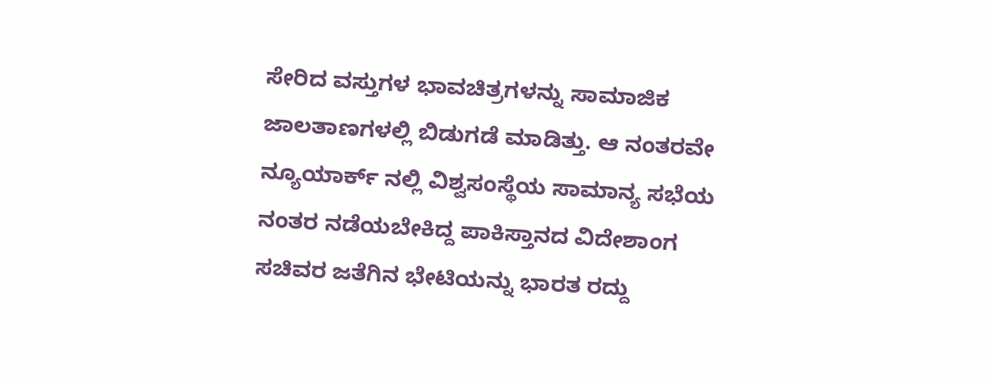ಸೇರಿದ ವಸ್ತುಗಳ ಭಾವಚಿತ್ರಗಳನ್ನು ಸಾಮಾಜಿಕ ಜಾಲತಾಣಗಳಲ್ಲಿ ಬಿಡುಗಡೆ ಮಾಡಿತ್ತು. ಆ ನಂತರವೇ ನ್ಯೂಯಾರ್ಕ್ ನಲ್ಲಿ ವಿಶ್ವಸಂಸ್ಥೆಯ ಸಾಮಾನ್ಯ ಸಭೆಯ ನಂತರ ನಡೆಯಬೇಕಿದ್ದ ಪಾಕಿಸ್ತಾನದ ವಿದೇಶಾಂಗ ಸಚಿವರ ಜತೆಗಿನ ಭೇಟಿಯನ್ನು ಭಾರತ ರದ್ದು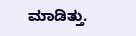ಮಾಡಿತ್ತು.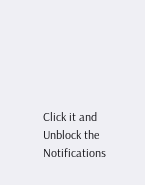Click it and Unblock the Notifications